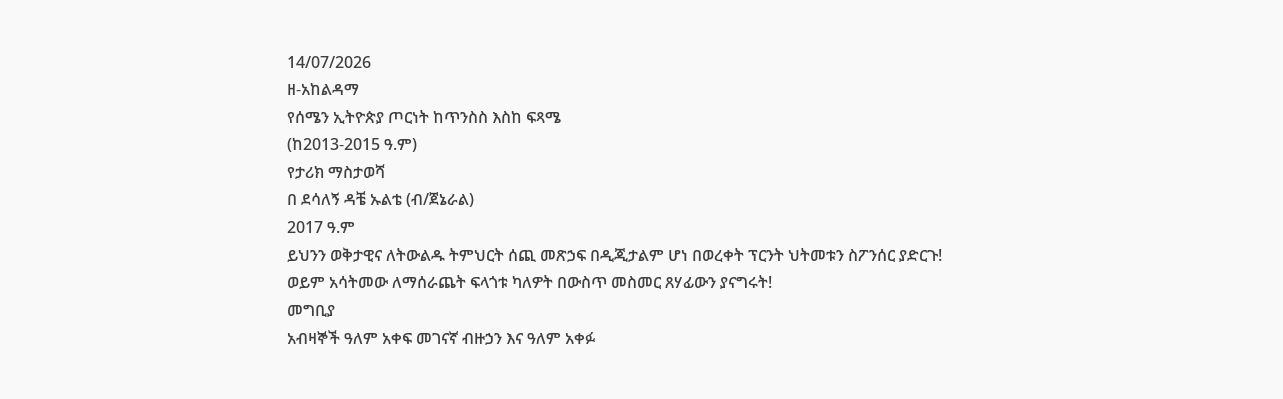14/07/2026
ዘ-አከልዳማ
የሰሜን ኢትዮጵያ ጦርነት ከጥንስስ እስከ ፍጻሜ
(ከ2013-2015 ዓ.ም)
የታሪክ ማስታወሻ
በ ደሳለኝ ዳቼ ኡልቴ (ብ/ጀኔራል)
2017 ዓ.ም
ይህንን ወቅታዊና ለትውልዱ ትምህርት ሰጪ መጽኃፍ በዲጂታልም ሆነ በወረቀት ፕርንት ህትመቱን ስፖንሰር ያድርጉ!
ወይም አሳትመው ለማሰራጨት ፍላጎቱ ካለዎት በውስጥ መስመር ጸሃፊውን ያናግሩት!
መግቢያ
አብዛኞች ዓለም አቀፍ መገናኛ ብዙኃን እና ዓለም አቀፉ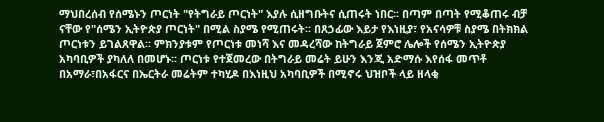ማህበረሰብ የሰሜኑን ጦርነት "የትግራይ ጦርነት" እያሉ ሲዘግቡትና ሲጠሩት ነበር፡፡ በጣም በጣት የሚቆጠሩ ብቻ ናቸው የ"ሰሜን ኢትዮጵያ ጦርነት" በሚል ስያሜ የሚጠሩት፡፡ በጸኃፊው እይታ የእነዚያ፣ የአናሳዎቹ ስያሜ በትክክል ጦርነቱን ይገልጸዋል፡፡ ምክንያቱም የጦርነቱ መነሻ እና መዳረሻው ከትግራይ ጀምሮ ሌሎች የሰሜን ኢትዮጵያ አካባቢዎች ያካለለ በመሆኑ፡፡ ጦርነቱ የተጀመረው በትግራይ መሬት ይሁን እንጂ አድማሱ እየሰፋ መጥቶ በአማራ፣በአፋርና በኤርትራ መሬትም ተካሂዶ በእነዚህ አካባቢዎች በሚኖሩ ህዝቦች ላይ ዘላቂ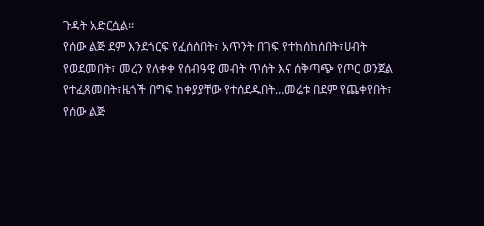ጉዳት አድርሷል፡፡
የሰው ልጅ ደም እንደጎርፍ የፈሰሰበት፣ አጥንት በገፍ የተከሰከሰበት፣ሀብት የወደመበት፣ መረን የለቀቀ የሰብዓዊ መብት ጥሰት እና ሰቅጣጭ የጦር ወንጀል የተፈጸመበት፣ዜጎች በግፍ ከቀያያቸው የተሰደዱበት…መሬቱ በደም የጨቀየበት፣ የሰው ልጅ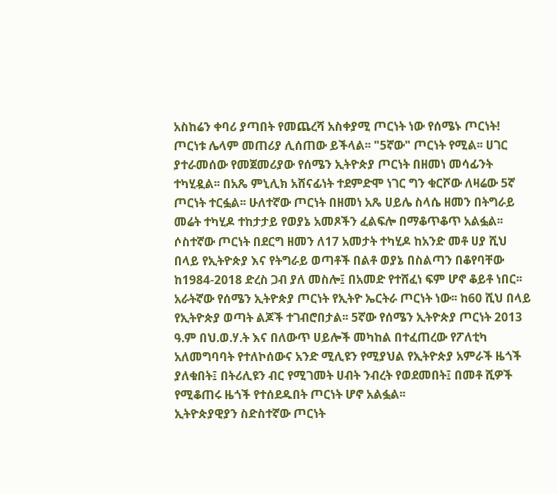አስከሬን ቀባሪ ያጣበት የመጨረሻ አስቀያሚ ጦርነት ነው የሰሜኑ ጦርነት!
ጦርነቱ ሌላም መጠሪያ ሊሰጠው ይችላል፡፡ "5ኛው" ጦርነት የሚል፡፡ ሀገር ያተራመሰው የመጀመሪያው የሰሜን ኢትዮጵያ ጦርነት በዘመነ መሳፊንት ተካሂዷል፡፡ በአጼ ምኒሊክ አሸናፊነት ተደምድሞ ነገር ግን ቁርሾው ለዛሬው 5ኛ ጦርነት ተርፏል፡፡ ሁለተኛው ጦርነት በዘመነ አጼ ሀይሌ ስላሴ ዘመን በትግራይ መሬት ተካሂዶ ተከታታይ የወያኔ አመጾችን ፈልፍሎ በማቆጥቆጥ አልፏል፡፡ ሶስተኛው ጦርነት በደርግ ዘመን ለ17 አመታት ተካሂዶ ከአንድ መቶ ሀያ ሺህ በላይ የኢትዮጵያ እና የትግራይ ወጣቶች በልቶ ወያኔ በስልጣን በቆየባቸው ከ1984-2018 ድረስ ጋብ ያለ መስሎ፤ በአመድ የተሸፈነ ፍም ሆኖ ቆይቶ ነበር፡፡ አራትኛው የሰሜን ኢትዮጵያ ጦርነት የኢትዮ ኤርትራ ጦርነት ነው፡፡ ከ60 ሺህ በላይ የኢትዮጵያ ወጣት ልጆች ተገብሮበታል፡፡ 5ኛው የሰሜን ኢትዮጵያ ጦርነት 2013 ዓ.ም በህ.ወ.ሃ.ት እና በለውጥ ሀይሎች መካከል በተፈጠረው የፖለቲካ አለመግባባት የተለኮሰውና አንድ ሚሊዩን የሚያህል የኢትዮጵያ አምራች ዜጎች ያለቁበት፤ በትሪሊዩን ብር የሚገመት ሀብት ንብረት የወደመበት፤ በመቶ ሺዎች የሚቆጠሩ ዜጎች የተሰደዱበት ጦርነት ሆኖ አልፏል፡፡
ኢትዮጵያዊያን ስድስተኛው ጦርነት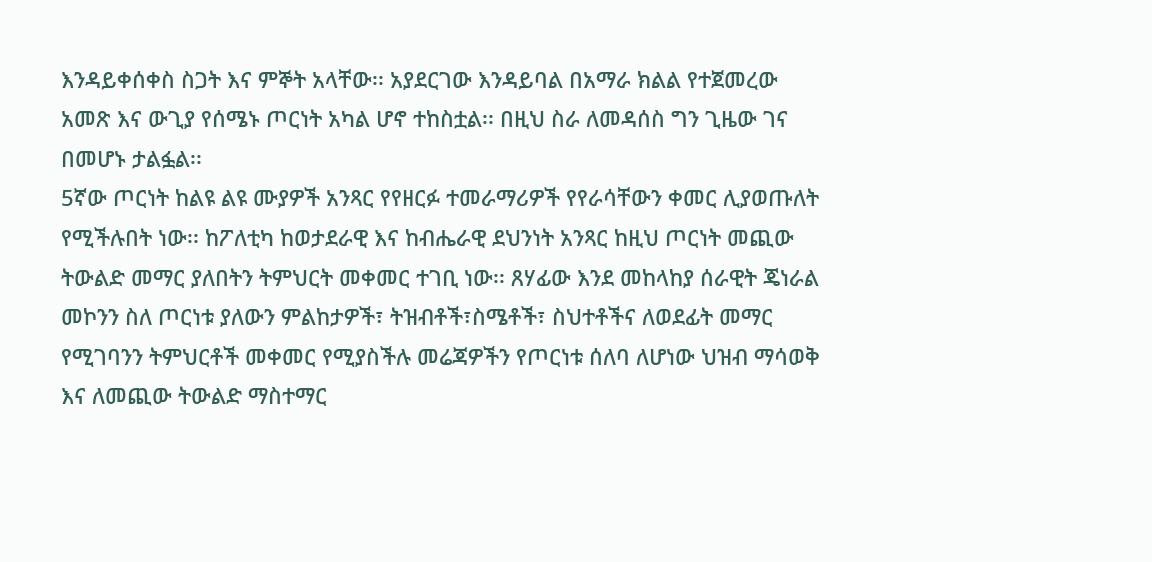እንዳይቀሰቀስ ስጋት እና ምኞት አላቸው፡፡ አያደርገው እንዳይባል በአማራ ክልል የተጀመረው አመጽ እና ውጊያ የሰሜኑ ጦርነት አካል ሆኖ ተከስቷል፡፡ በዚህ ስራ ለመዳሰስ ግን ጊዜው ገና በመሆኑ ታልፏል፡፡
5ኛው ጦርነት ከልዩ ልዩ ሙያዎች አንጻር የየዘርፉ ተመራማሪዎች የየራሳቸውን ቀመር ሊያወጡለት የሚችሉበት ነው፡፡ ከፖለቲካ ከወታደራዊ እና ከብሔራዊ ደህንነት አንጻር ከዚህ ጦርነት መጪው ትውልድ መማር ያለበትን ትምህርት መቀመር ተገቢ ነው፡፡ ጸሃፊው እንደ መከላከያ ሰራዊት ጄነራል መኮንን ስለ ጦርነቱ ያለውን ምልከታዎች፣ ትዝብቶች፣ስሜቶች፣ ስህተቶችና ለወደፊት መማር የሚገባንን ትምህርቶች መቀመር የሚያስችሉ መሬጃዎችን የጦርነቱ ሰለባ ለሆነው ህዝብ ማሳወቅ እና ለመጪው ትውልድ ማስተማር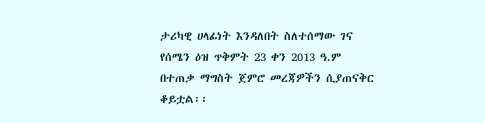ታሪካዊ ሀላፊነት እንዳለበት ስለተሰማው ገና የሰሜን ዕዝ ጥቅምት 23 ቀን 2013 ዓ.ም በተጠቃ ማግስት ጀምሮ መረጃዎችን ሲያጠናቅር ቆይቷል፡፡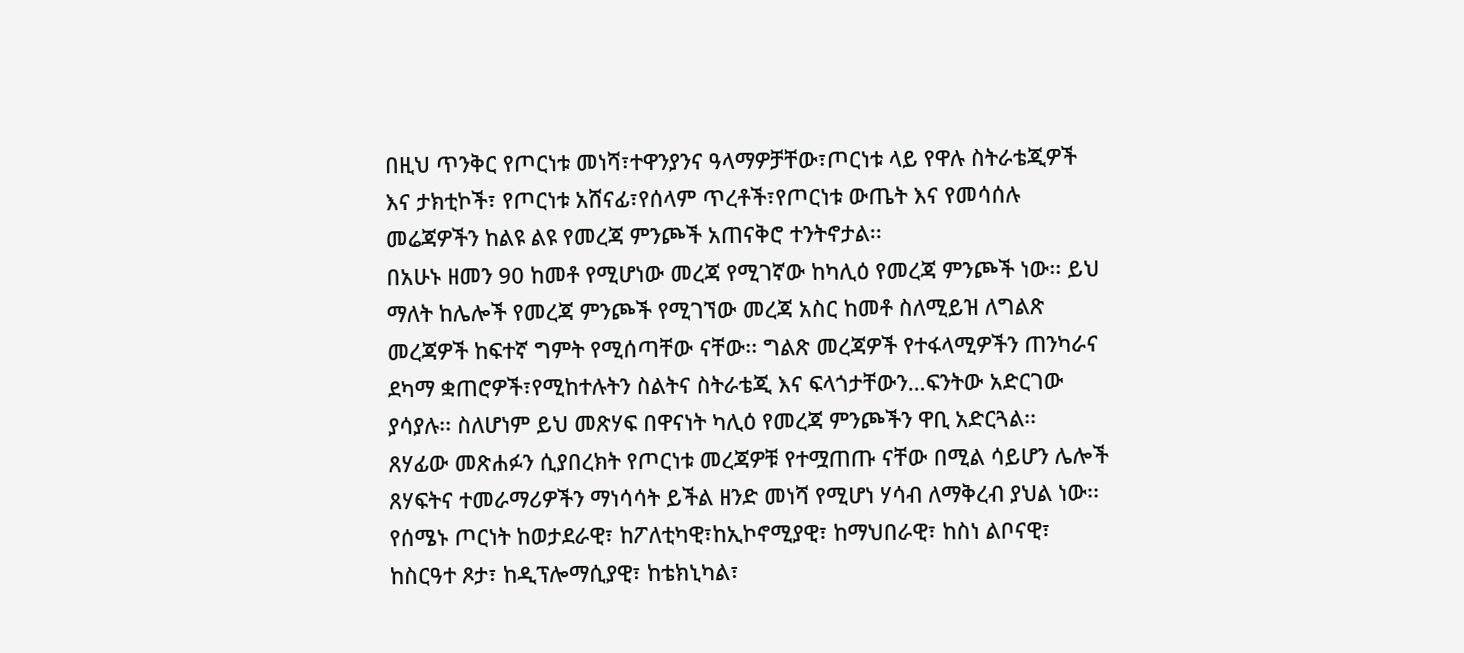በዚህ ጥንቅር የጦርነቱ መነሻ፣ተዋንያንና ዓላማዎቻቸው፣ጦርነቱ ላይ የዋሉ ስትራቴጂዎች እና ታክቲኮች፣ የጦርነቱ አሸናፊ፣የሰላም ጥረቶች፣የጦርነቱ ውጤት እና የመሳሰሉ መሬጃዎችን ከልዩ ልዩ የመረጃ ምንጮች አጠናቅሮ ተንትኖታል፡፡
በአሁኑ ዘመን 90 ከመቶ የሚሆነው መረጃ የሚገኛው ከካሊዕ የመረጃ ምንጮች ነው፡፡ ይህ ማለት ከሌሎች የመረጃ ምንጮች የሚገኘው መረጃ አስር ከመቶ ስለሚይዝ ለግልጽ መረጃዎች ከፍተኛ ግምት የሚሰጣቸው ናቸው፡፡ ግልጽ መረጃዎች የተፋላሚዎችን ጠንካራና ደካማ ቋጠሮዎች፣የሚከተሉትን ስልትና ስትራቴጂ እና ፍላጎታቸውን…ፍንትው አድርገው ያሳያሉ፡፡ ስለሆነም ይህ መጽሃፍ በዋናነት ካሊዕ የመረጃ ምንጮችን ዋቢ አድርጓል፡፡
ጸሃፊው መጽሐፉን ሲያበረክት የጦርነቱ መረጃዎቹ የተሟጠጡ ናቸው በሚል ሳይሆን ሌሎች ጸሃፍትና ተመራማሪዎችን ማነሳሳት ይችል ዘንድ መነሻ የሚሆነ ሃሳብ ለማቅረብ ያህል ነው፡፡ የሰሜኑ ጦርነት ከወታደራዊ፣ ከፖለቲካዊ፣ከኢኮኖሚያዊ፣ ከማህበራዊ፣ ከስነ ልቦናዊ፣ ከስርዓተ ጾታ፣ ከዲፕሎማሲያዊ፣ ከቴክኒካል፣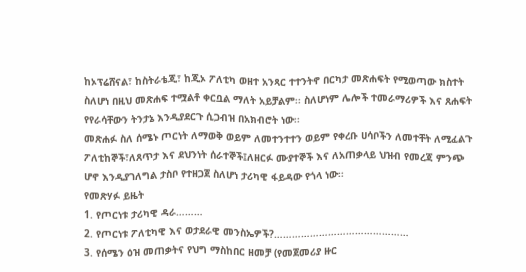ከኦፕሬሸናል፣ ከስትራቴጂ፣ ከጂኦ ፖለቲካ ወዘተ አንጻር ተተንትኖ በርካታ መጽሐፍት የሚወጣው ክስተት ስለሆነ በዚህ መጽሐፍ ተሟልቶ ቀርቧል ማለት አይቻልም፡፡ ስለሆነም ሌሎች ተመራማሪዎች እና ጸሐፍት የየራሳቸውን ትንታኔ እንዲያደርጉ ሲጋብዝ በአክብሮት ነው፡፡
መጽሐፉ ስለ ሰሜኑ ጦርነት ለማወቅ ወይም ለመተንተተን ወይም የቀረቡ ሀሳቦችን ለመተቸት ለሚፈልጉ ፖለቲከኞች፣ለጸጥታ እና ደህንነት ሰራተኞች፤ለዘርፉ ሙያተኞች እና ለአጠቃላይ ህዝብ የመረጃ ምንጭ ሆኖ እንዲያገለግል ታስቦ የተዘጋጀ ስለሆነ ታሪካዊ ፋይዳው የጎላ ነው፡፡
የመጽሃፉ ይዜት
1. የጦርነቱ ታሪካዊ ዳራ………
2. የጦርነቱ ፖለቲካዊ እና ወታደራዊ መንስኤዎች?………………………………………
3. የሰሜን ዕዝ መጠቃትና የህግ ማስከበር ዘመቻ (የመጀመሪያ ዙር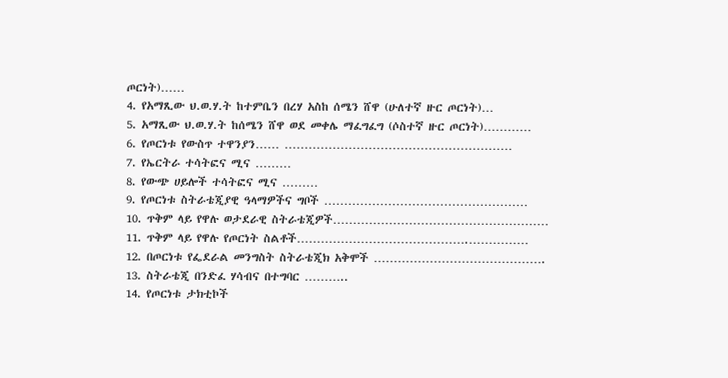ጦርነት)……
4. የአማጺው ህ.ወ.ሃ.ት ከተምቤን በረሃ አስከ ሰሜን ሸዋ (ሁለተኛ ዙር ጦርነት)…
5. አማጺው ህ.ወ.ሃ.ት ከሰሜን ሸዋ ወደ መቀሌ ማፈግፈግ (ሶስተኛ ዙር ጦርነት)…………
6. የጦርነቱ የውስጥ ተዋንያን…… …………………………………………………
7. የኤርትራ ተሳትፎና ሚና ………
8. የውጭ ሀይሎች ተሳትፎና ሚና ………
9. የጦርነቱ ስትራቴጂያዊ ዓላማዎችና ግቦች ……………………………………………
10. ጥቅም ላይ የዋሉ ወታደራዊ ስትራቴጂዎች………………………………………………
11. ጥቅም ላይ የዋሉ የጦርነት ስልቶች…………………………………….……………
12. በጦርነቱ የፌደራል መንግስት ስትራቴጂክ አቅሞች …………………………………….
13. ስትራቴጂ በንድፈ ሃሳብና በተግባር ………..
14. የጦርነቱ ታክቲኮች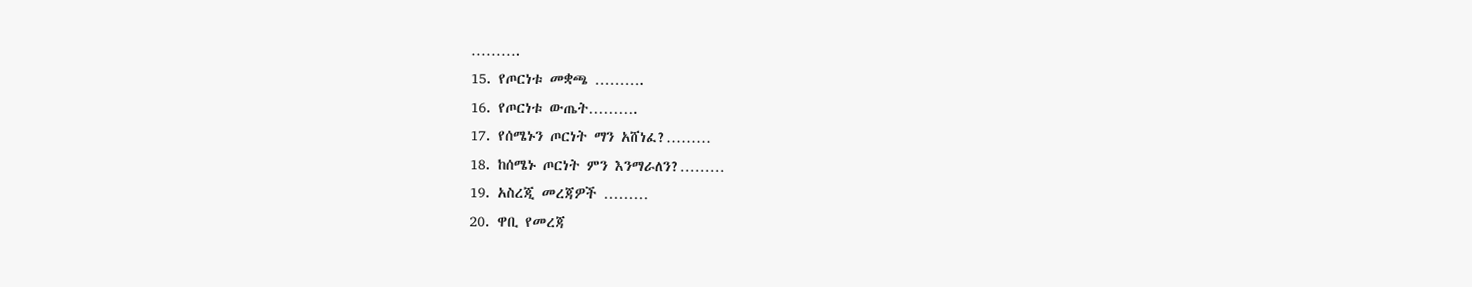……….
15. የጦርነቱ መቋጫ ……….
16. የጦርነቱ ውጤት……….
17. የሰሜኑን ጦርነት ማን አሸነፈ?………
18. ከሰሜኑ ጦርነት ምን እንማራለን?………
19. አስረጂ መረጃዎች ………
20. ዋቢ የመረጃ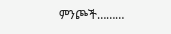ምንጮች………